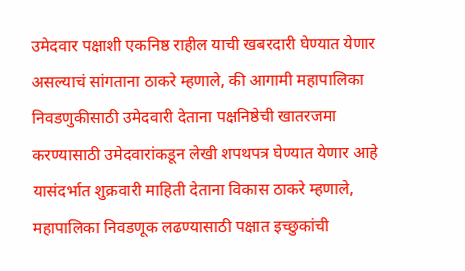उमेदवार पक्षाशी एकनिष्ठ राहील याची खबरदारी घेण्यात येणार असल्याचं सांगताना ठाकरे म्हणाले, की आगामी महापालिका निवडणुकीसाठी उमेदवारी देताना पक्षनिष्ठेची खातरजमा करण्यासाठी उमेदवारांकडून लेखी शपथपत्र घेण्यात येणार आहे
यासंदर्भात शुक्रवारी माहिती देताना विकास ठाकरे म्हणाले, महापालिका निवडणूक लढण्यासाठी पक्षात इच्छुकांची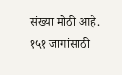संख्या मोठी आहे. १५१ जागांसाठी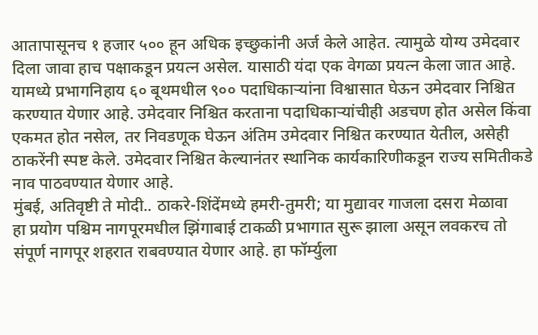आतापासूनच १ हजार ५०० हून अधिक इच्छुकांनी अर्ज केले आहेत. त्यामुळे योग्य उमेदवार दिला जावा हाच पक्षाकडून प्रयत्न असेल. यासाठी यंदा एक वेगळा प्रयत्न केला जात आहे. यामध्ये प्रभागनिहाय ६० बूथमधील ९०० पदाधिकाऱ्यांना विश्वासात घेऊन उमेदवार निश्चित करण्यात येणार आहे. उमेदवार निश्चित करताना पदाधिकाऱ्यांचीही अडचण होत असेल किंवा एकमत होत नसेल, तर निवडणूक घेऊन अंतिम उमेदवार निश्चित करण्यात येतील, असेही ठाकरेंनी स्पष्ट केले. उमेदवार निश्चित केल्यानंतर स्थानिक कार्यकारिणीकडून राज्य समितीकडे नाव पाठवण्यात येणार आहे.
मुंबई, अतिवृष्टी ते मोदी.. ठाकरे-शिंदेंमध्ये हमरी-तुमरी; या मुद्यावर गाजला दसरा मेळावा
हा प्रयोग पश्चिम नागपूरमधील झिंगाबाई टाकळी प्रभागात सुरू झाला असून लवकरच तो संपूर्ण नागपूर शहरात राबवण्यात येणार आहे. हा फॉर्म्युला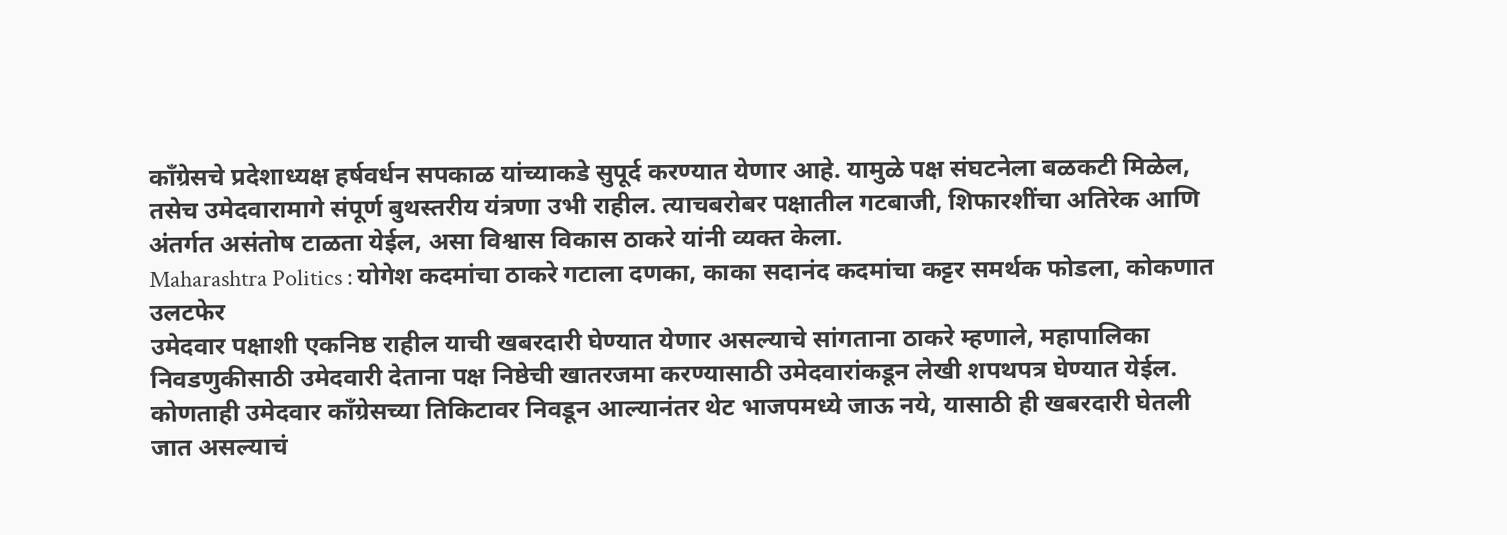काँग्रेसचे प्रदेशाध्यक्ष हर्षवर्धन सपकाळ यांच्याकडे सुपूर्द करण्यात येणार आहे. यामुळे पक्ष संघटनेला बळकटी मिळेल, तसेच उमेदवारामागे संपूर्ण बुथस्तरीय यंत्रणा उभी राहील. त्याचबरोबर पक्षातील गटबाजी, शिफारशींचा अतिरेक आणि अंतर्गत असंतोष टाळता येईल, असा विश्वास विकास ठाकरे यांनी व्यक्त केला.
Maharashtra Politics : योगेश कदमांचा ठाकरे गटाला दणका, काका सदानंद कदमांचा कट्टर समर्थक फोडला, कोकणात उलटफेर
उमेदवार पक्षाशी एकनिष्ठ राहील याची खबरदारी घेण्यात येणार असल्याचे सांगताना ठाकरे म्हणाले, महापालिका निवडणुकीसाठी उमेदवारी देताना पक्ष निष्ठेची खातरजमा करण्यासाठी उमेदवारांकडून लेखी शपथपत्र घेण्यात येईल. कोणताही उमेदवार काँग्रेसच्या तिकिटावर निवडून आल्यानंतर थेट भाजपमध्ये जाऊ नये, यासाठी ही खबरदारी घेतली जात असल्याचं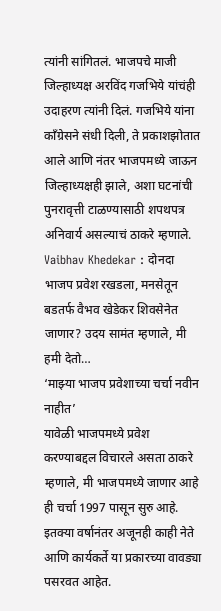त्यांनी सांगितलं. भाजपचे माजी जिल्हाध्यक्ष अरविंद गजभिये यांचंही उदाहरण त्यांनी दिलं. गजभिये यांना काँग्रेसने संधी दिली, ते प्रकाशझोतात आले आणि नंतर भाजपमध्ये जाऊन जिल्हाध्यक्षही झाले, अशा घटनांची पुनरावृत्ती टाळण्यासाठी शपथपत्र अनिवार्य असल्याचं ठाकरे म्हणाले.
Vaibhav Khedekar : दोनदा भाजप प्रवेश रखडला, मनसेतून बडतर्फ वैभव खेडेकर शिवसेनेत जाणार? उदय सामंत म्हणाले, मी हमी देतो…
‘माझ्या भाजप प्रवेशाच्या चर्चा नवीन नाहीत’
यावेळी भाजपमध्ये प्रवेश करण्याबद्दल विचारले असता ठाकरे म्हणाले, मी भाजपमध्ये जाणार आहे ही चर्चा 1997 पासून सुरु आहे. इतक्या वर्षानंतर अजूनही काही नेते आणि कार्यकर्ते या प्रकारच्या वावड्या पसरवत आहेत.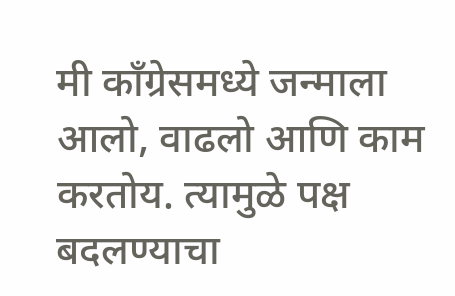मी काँग्रेसमध्ये जन्माला आलो, वाढलो आणि काम करतोय. त्यामुळे पक्ष बदलण्याचा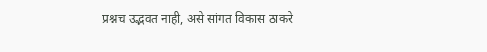प्रश्नच उद्भवत नाही, असे सांगत विकास ठाकरे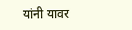यांनी यावर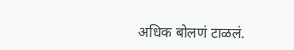अधिक बोलणं टाळलं.